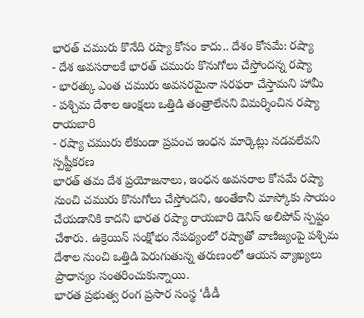భారత్ చమురు కొనేది రష్యా కోసం కాదు.. దేశం కోసమే: రష్యా
- దేశ అవసరాలకే భారత్ చమురు కొనుగోలు చేస్తోందన్న రష్యా
- భారత్కు ఎంత చమురు అవసరమైనా సరఫరా చేస్తామని హామీ
- పశ్చిమ దేశాల ఆంక్షలు ఒత్తిడి తంత్రాలేనని విమర్శించిన రష్యా రాయబారి
- రష్యా చమురు లేకుండా ప్రపంచ ఇంధన మార్కెట్లు నడవలేవని స్పష్టీకరణ
భారత్ తమ దేశ ప్రయోజనాలు, ఇంధన అవసరాల కోసమే రష్యా నుంచి చమురు కొనుగోలు చేస్తోందని, అంతేకానీ మాస్కోకు సాయం చేయడానికి కాదని భారత రష్యా రాయబారి డెనిస్ అలిపోవ్ స్పష్టం చేశారు. ఉక్రెయిన్ సంక్షోభం నేపథ్యంలో రష్యాతో వాణిజ్యంపై పశ్చిమ దేశాల నుంచి ఒత్తిడి పెరుగుతున్న తరుణంలో ఆయన వ్యాఖ్యలు ప్రాధాన్యం సంతరించుకున్నాయి.
భారత ప్రభుత్వ రంగ ప్రసార సంస్థ ‘డీడీ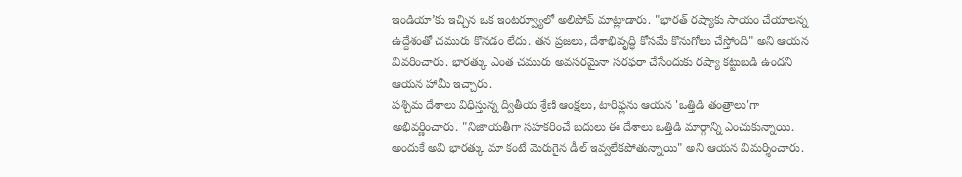ఇండియా’కు ఇచ్చిన ఒక ఇంటర్వ్యూలో అలిపోవ్ మాట్లాడారు. "భారత్ రష్యాకు సాయం చేయాలన్న ఉద్దేశంతో చమురు కొనడం లేదు. తన ప్రజలు, దేశాభివృద్ధి కోసమే కొనుగోలు చేస్తోంది" అని ఆయన వివరించారు. భారత్కు ఎంత చమురు అవసరమైనా సరఫరా చేసేందుకు రష్యా కట్టుబడి ఉందని ఆయన హామీ ఇచ్చారు.
పశ్చిమ దేశాలు విధిస్తున్న ద్వితీయ శ్రేణి ఆంక్షలు, టారిఫ్లను ఆయన 'ఒత్తిడి తంత్రాలు'గా అభివర్ణించారు. "నిజాయతీగా సహకరించే బదులు ఈ దేశాలు ఒత్తిడి మార్గాన్ని ఎంచుకున్నాయి. అందుకే అవి భారత్కు మా కంటే మెరుగైన డీల్ ఇవ్వలేకపోతున్నాయి" అని ఆయన విమర్శించారు.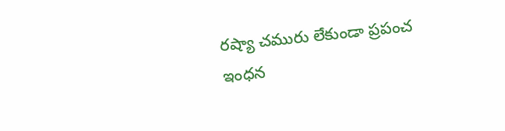రష్యా చమురు లేకుండా ప్రపంచ ఇంధన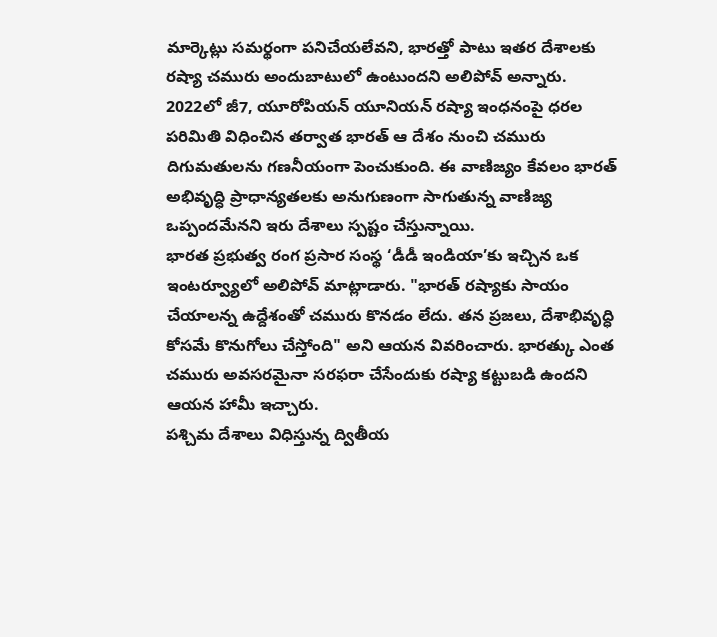మార్కెట్లు సమర్థంగా పనిచేయలేవని, భారత్తో పాటు ఇతర దేశాలకు రష్యా చమురు అందుబాటులో ఉంటుందని అలిపోవ్ అన్నారు.
2022లో జీ7, యూరోపియన్ యూనియన్ రష్యా ఇంధనంపై ధరల పరిమితి విధించిన తర్వాత భారత్ ఆ దేశం నుంచి చమురు దిగుమతులను గణనీయంగా పెంచుకుంది. ఈ వాణిజ్యం కేవలం భారత్ అభివృద్ధి ప్రాధాన్యతలకు అనుగుణంగా సాగుతున్న వాణిజ్య ఒప్పందమేనని ఇరు దేశాలు స్పష్టం చేస్తున్నాయి.
భారత ప్రభుత్వ రంగ ప్రసార సంస్థ ‘డీడీ ఇండియా’కు ఇచ్చిన ఒక ఇంటర్వ్యూలో అలిపోవ్ మాట్లాడారు. "భారత్ రష్యాకు సాయం చేయాలన్న ఉద్దేశంతో చమురు కొనడం లేదు. తన ప్రజలు, దేశాభివృద్ధి కోసమే కొనుగోలు చేస్తోంది" అని ఆయన వివరించారు. భారత్కు ఎంత చమురు అవసరమైనా సరఫరా చేసేందుకు రష్యా కట్టుబడి ఉందని ఆయన హామీ ఇచ్చారు.
పశ్చిమ దేశాలు విధిస్తున్న ద్వితీయ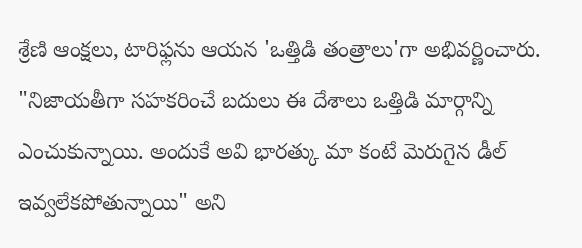శ్రేణి ఆంక్షలు, టారిఫ్లను ఆయన 'ఒత్తిడి తంత్రాలు'గా అభివర్ణించారు. "నిజాయతీగా సహకరించే బదులు ఈ దేశాలు ఒత్తిడి మార్గాన్ని ఎంచుకున్నాయి. అందుకే అవి భారత్కు మా కంటే మెరుగైన డీల్ ఇవ్వలేకపోతున్నాయి" అని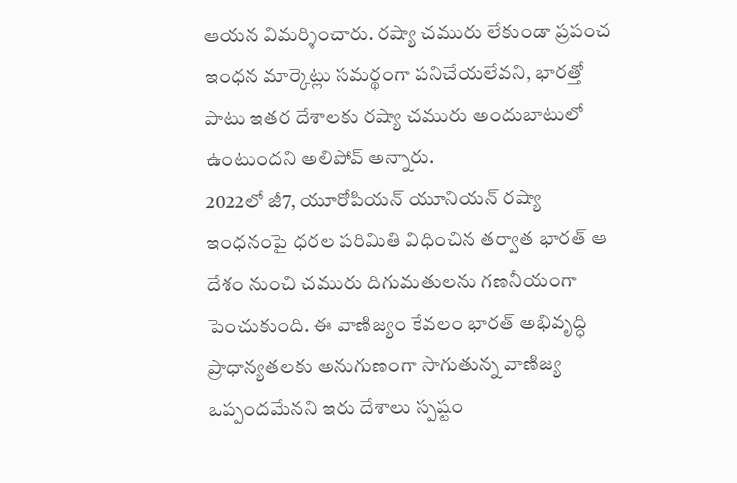ఆయన విమర్శించారు. రష్యా చమురు లేకుండా ప్రపంచ ఇంధన మార్కెట్లు సమర్థంగా పనిచేయలేవని, భారత్తో పాటు ఇతర దేశాలకు రష్యా చమురు అందుబాటులో ఉంటుందని అలిపోవ్ అన్నారు.
2022లో జీ7, యూరోపియన్ యూనియన్ రష్యా ఇంధనంపై ధరల పరిమితి విధించిన తర్వాత భారత్ ఆ దేశం నుంచి చమురు దిగుమతులను గణనీయంగా పెంచుకుంది. ఈ వాణిజ్యం కేవలం భారత్ అభివృద్ధి ప్రాధాన్యతలకు అనుగుణంగా సాగుతున్న వాణిజ్య ఒప్పందమేనని ఇరు దేశాలు స్పష్టం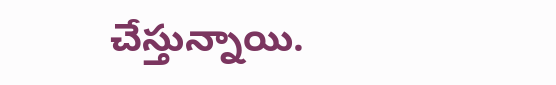చేస్తున్నాయి.